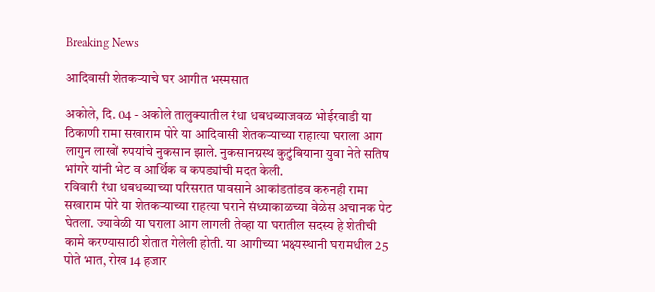Breaking News

आदिवासी शेतकर्‍याचे घर आगीत भस्मसात

अकोले, दि. 04 - अकोले तालुक्यातील रंधा धबधब्याजवळ भोईरवाडी या ठिकाणी रामा सखाराम पोरे या आदिवासी शेतकर्‍याच्या राहात्या घराला आग लागुन लाखों रुपयांचे नुकसान झाले. नुकसानग्रस्थ कुटुंबियाना युवा नेते सतिष भांगरे यांनी भेट व आर्थिक व कपड्यांची मदत केली.
रविवारी रंधा धबधब्याच्या परिसरात पावसाने आकांडतांडव करुनही रामा सखाराम पोरे या शेतकर्‍याच्या राहत्या घराने संध्याकाळच्या वेळेस अचानक पेट घेतला. ज्यावेळी या घराला आग लागली तेव्हा या घरातील सदस्य हे शेतीची कामे करण्यासाठी शेतात गेलेली होती. या आगीच्या भक्ष्यस्थानी घरामधील 25 पोते भात, रोख 14 हजार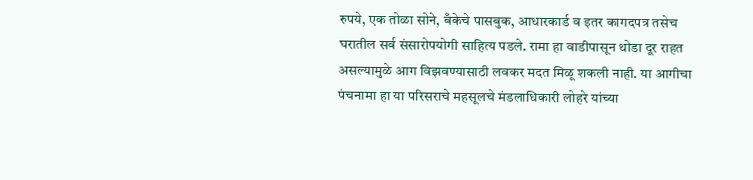रुपये, एक तोळा सोने, बँकेचे पासबुक, आधारकार्ड व इतर कागदपत्र तसेच घरातील सर्व संसारोपयोगी साहित्य पडले. रामा हा वाडीपासून थोडा दूर राहत असल्यामुळे आग विझवण्यासाठी लवकर मदत मिळू शकली नाही. या आगीचा पंचनामा हा या परिसराचे महसूलचे मंडलाधिकारी लोहरे यांच्या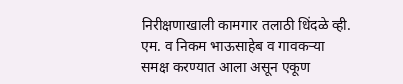निरीक्षणाखाली कामगार तलाठी धिंदळे व्ही. एम. व निकम भाऊसाहेब व गावकर्‍या समक्ष करण्यात आला असून एकूण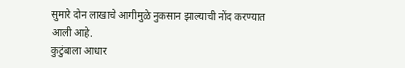सुमारे दोन लाखाचे आगीमुळे नुकसान झाल्याची नोंद करण्यात आली आहे.
कुटुंबाला आधार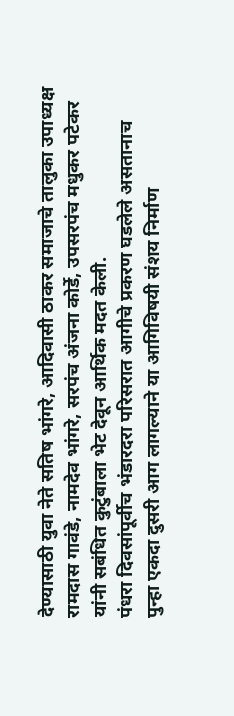देण्यासाठी युवा नेते सतिष भांगरे, आदिवासी ठाकर समाजाचे तालुका उपाध्यक्ष रामदास गावंडे, नामदेव भांगरे, सरपंच अंजना कोर्डे, उपसरपंच मधुकर पटेकर यांनी सबंधित कुटुंबाला भेट देवून आर्थिक मदत केली.
पंधरा दिवसांपूर्वीच भंडारदरा परिसरात आगीचे प्रकरण घडलेले असतानाच पुन्हा एकदा दुसरी आग लागल्याने या आगिविषयी संशय निर्माण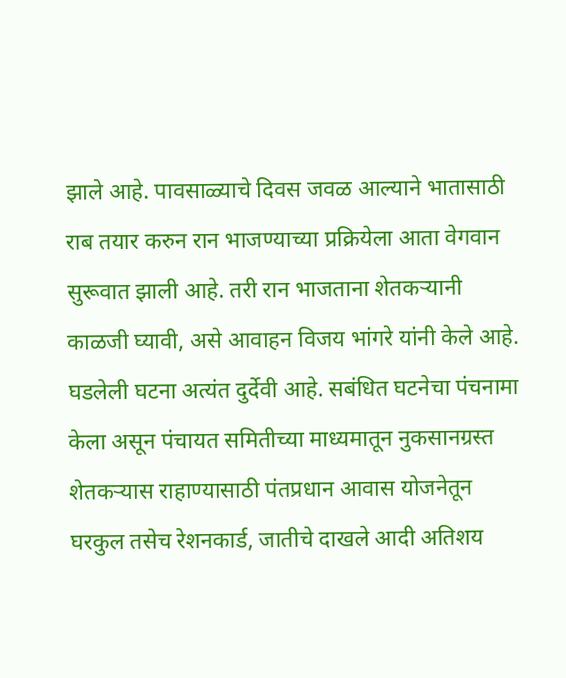झाले आहे. पावसाळ्याचे दिवस जवळ आल्याने भातासाठी राब तयार करुन रान भाजण्याच्या प्रक्रियेला आता वेगवान सुरूवात झाली आहे. तरी रान भाजताना शेतकर्‍यानी काळजी घ्यावी, असे आवाहन विजय भांगरे यांनी केले आहे. घडलेली घटना अत्यंत दुर्देवी आहे. सबंधित घटनेचा पंचनामा केला असून पंचायत समितीच्या माध्यमातून नुकसानग्रस्त शेतकर्‍यास राहाण्यासाठी पंतप्रधान आवास योजनेतून घरकुल तसेच रेशनकार्ड, जातीचे दाखले आदी अतिशय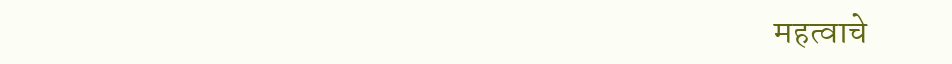महत्वाचे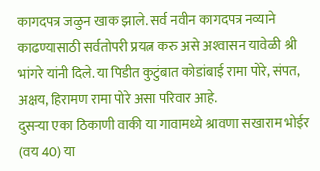कागदपत्र जळुन खाक झाले. सर्व नवीन कागदपत्र नव्याने काढण्यासाठी सर्वतोपरी प्रयत्न करु असे अश्‍वासन यावेळी श्री भांगरे यांनी दिले. या पिडीत कुटुंबात कोडांबाई रामा पोरे, संपत, अक्षय, हिरामण रामा पोरे असा परिवार आहे.
दुसर्‍या एका ठिकाणी वाकी या गावामध्ये श्रावणा सखाराम भोईर (वय 40) या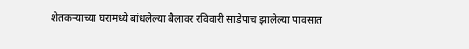शेतकर्‍याच्या घरामध्ये बांधलेल्या बैलावर रविवारी साडेपाच झालेल्या पावसात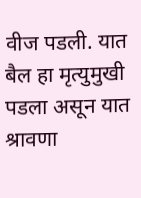वीज पडली. यात बैल हा मृत्युमुखी पडला असून यात श्रावणा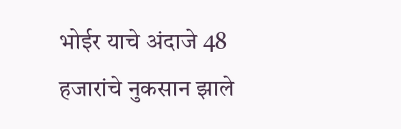भोईर याचे अंदाजे 48 हजारांचे नुकसान झाले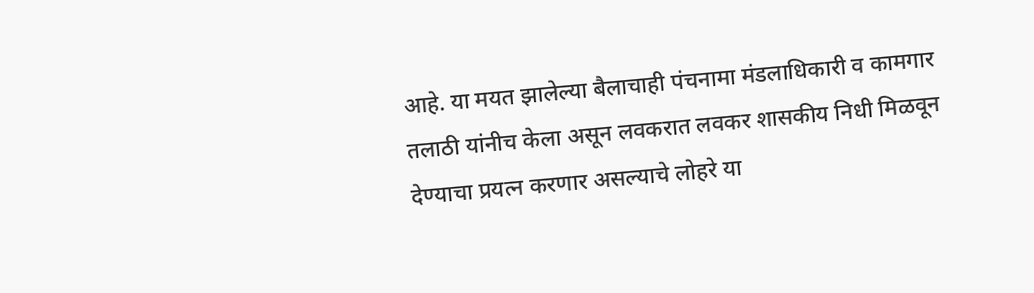आहे. या मयत झालेल्या बैलाचाही पंचनामा मंडलाधिकारी व कामगार तलाठी यांनीच केला असून लवकरात लवकर शासकीय निधी मिळवून देण्याचा प्रयत्न करणार असल्याचे लोहरे या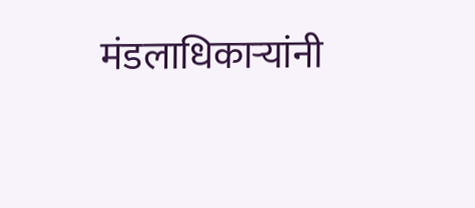मंडलाधिकार्‍यांनी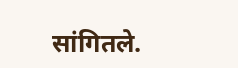सांगितले.